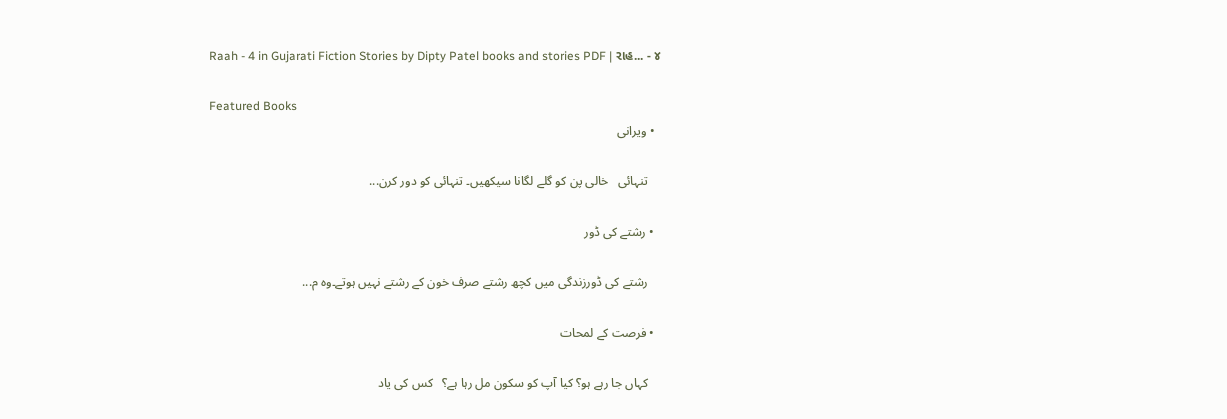Raah - 4 in Gujarati Fiction Stories by Dipty Patel books and stories PDF | રાહ... - ૪

Featured Books
  • ویرانی

    تنہائی   خالی پن کو گلے لگانا سیکھیں۔ تنہائی کو دور کرن...

  • رشتے کی ڈور

    رشتے کی ڈورزندگی میں کچھ رشتے صرف خون کے رشتے نہیں ہوتے۔وہ م...

  • فرصت کے لمحات

    کہاں جا رہے ہو؟ کیا آپ کو سکون مل رہا ہے؟   کس کی یاد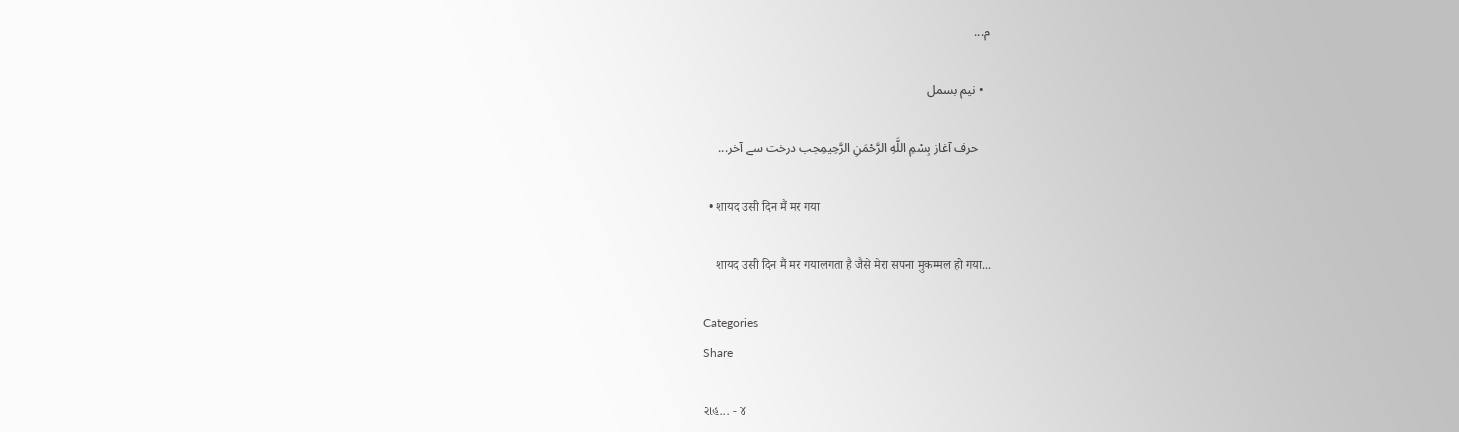م...

  • نیم بسمل

    حرف آغاز بِسْمِ اللَّهِ الرَّحْمَنِ الرَّحِيمِجب درخت سے آخر...

  • शायद उसी दिन मैं मर गया

    शायद उसी दिन मैं मर गयालगता है जैसे मेरा सपना मुकम्मल हो गया...

Categories
Share

રાહ... - ૪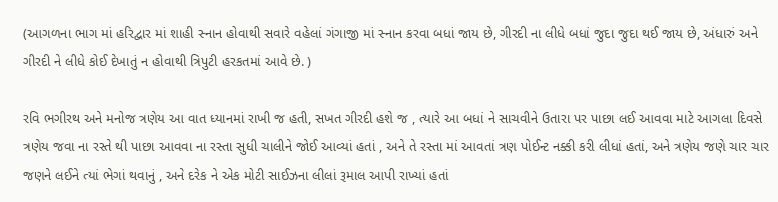(આગળના ભાગ માં હરિદ્વાર માં શાહી સ્નાન હોવાથી સવારે વહેલાં ગંગાજી માં સ્નાન કરવા બધાં જાય છે, ગીરદી ના લીધે બધાં જુદા જુદા થઈ જાય છે, અંધારું અને ગીરદી ને લીધે કોઈ દેખાતું ન હોવાથી ત્રિપુટી હરકતમાં આવે છે. )

રવિ ભગીરથ અને મનોજ ત્રણેય આ વાત ધ્યાનમાં રાખી જ હતી, સખત ગીરદી હશે જ , ત્યારે આ બધાં ને સાચવીને ઉતારા પર પાછા લઈ આવવા માટે આગલા દિવસે ત્રણેય જવા ના રસ્તે થી પાછા આવવા ના રસ્તા સુધી ચાલીને જોઈ આવ્યાં હતાં , અને તે રસ્તા માં આવતાં ત્રણ પોઈન્ટ નક્કી કરી લીધાં હતાં, અને ત્રણેય જણે ચાર ચાર જણને લઈને ત્યાં ભેગાં થવાનું , અને દરેક ને એક મોટી સાઈઝના લીલાં રૂમાલ આપી રાખ્યાં હતાં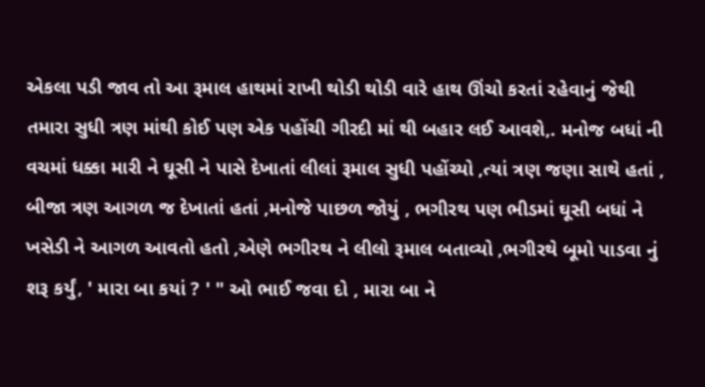એકલા પડી જાવ તો આ રૂમાલ હાથમાં રાખી થોડી થોડી વારે હાથ ઊંચો કરતાં રહેવાનું જેથી તમારા સુધી ત્રણ માંથી કોઈ પણ એક પહોંચી ગીરદી માં થી બહાર લઈ આવશે,. મનોજ બધાં ની વચમાં ધક્કા મારી ને ઘૂસી ને પાસે દેખાતાં લીલાં રૂમાલ સુધી પહોંચ્યો ,ત્યાં ત્રણ જણા સાથે હતાં , બીજા ત્રણ આગળ જ દેખાતાં હતાં ,મનોજે પાછળ જોયું , ભગીરથ પણ ભીડમાં ઘૂસી બધાં ને ખસેડી ને આગળ આવતો હતો ,એણે ભગીરથ ને લીલો રૂમાલ બતાવ્યો ,ભગીરથે બૂમો પાડવા નું શરૂ કર્યું, ' મારા બા કયાં ? ' " ઓ ભાઈ જવા દો , મારા બા ને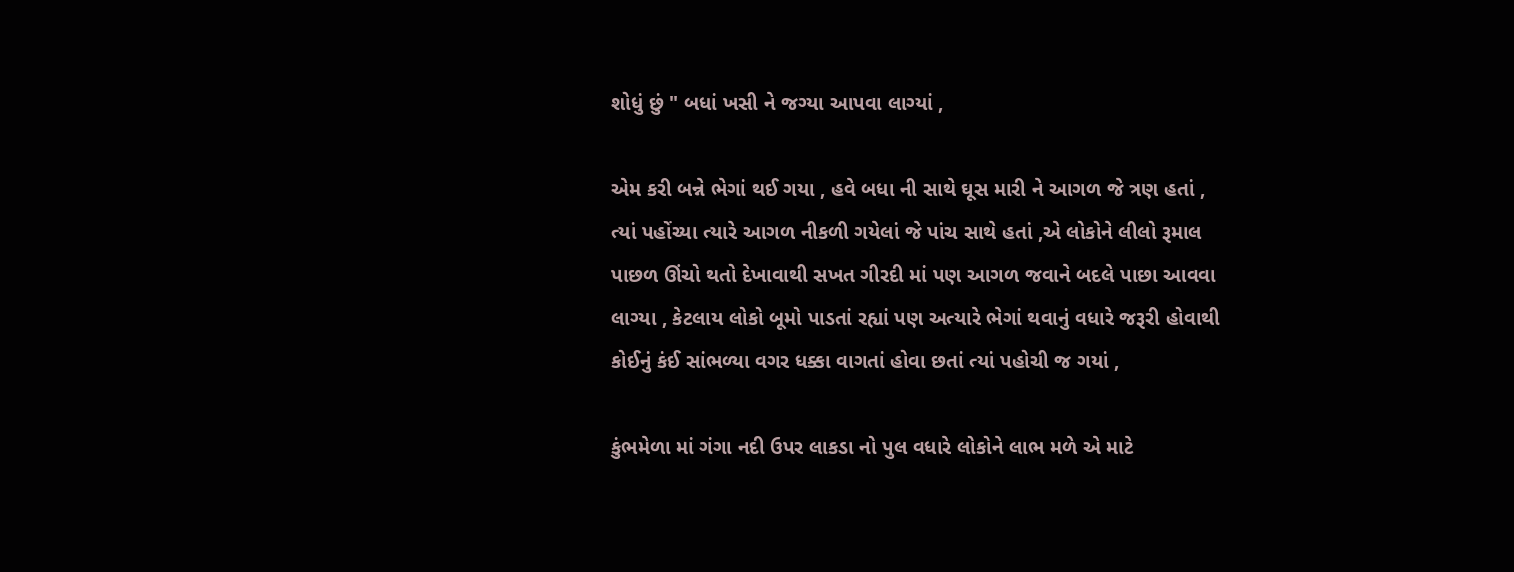શોધું છું " બધાં ખસી ને જગ્યા આપવા લાગ્યાં ,

એમ કરી બન્ને ભેગાં થઈ ગયા , હવે બધા ની સાથે ઘૂસ મારી ને આગળ જે ત્રણ હતાં , ત્યાં પહોંચ્યા ત્યારે આગળ નીકળી ગયેલાં જે પાંચ સાથે હતાં ,એ લોકોને લીલો રૂમાલ પાછળ ઊંચો થતો દેખાવાથી સખત ગીરદી માં પણ આગળ જવાને બદલે પાછા આવવા લાગ્યા , કેટલાય લોકો બૂમો પાડતાં રહ્યાં પણ અત્યારે ભેગાં થવાનું વધારે જરૂરી હોવાથી કોઈનું કંઈ સાંભળ્યા વગર ધક્કા વાગતાં હોવા છતાં ત્યાં પહોચી જ ગયાં ,

કુંભમેળા માં ગંગા નદી ઉપર લાકડા નો પુલ વધારે લોકોને લાભ મળે એ માટે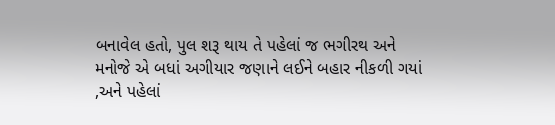બનાવેલ હતો, પુલ શરૂ થાય તે પહેલાં જ ભગીરથ અને મનોજે એ બધાં અગીયાર જણાને લઈને બહાર નીકળી ગયાં ,અને પહેલાં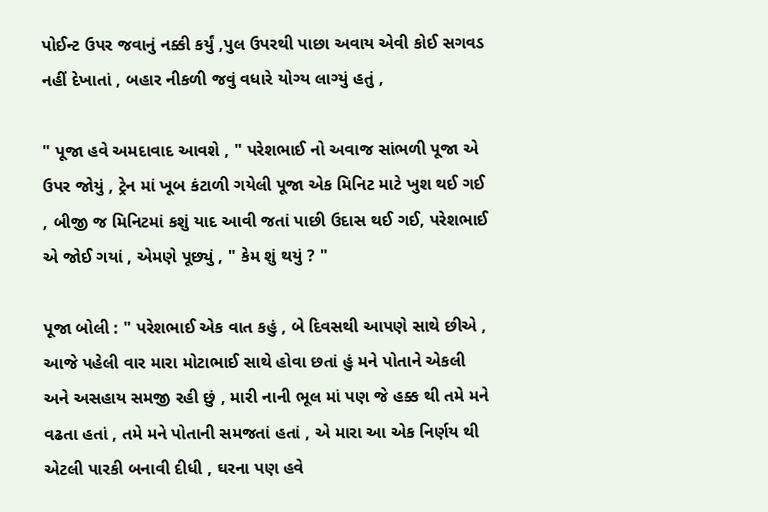પોઈન્ટ ઉપર જવાનું નક્કી કર્યું ,પુલ ઉપરથી પાછા અવાય એવી કોઈ સગવડ નહીં દેખાતાં , બહાર નીકળી જવું વધારે યોગ્ય લાગ્યું હતું ,

" પૂજા હવે અમદાવાદ આવશે , " પરેશભાઈ નો અવાજ સાંભળી પૂજા એ ઉપર જોયું , ટ્રેન માં ખૂબ કંટાળી ગયેલી પૂજા એક મિનિટ માટે ખુશ થઈ ગઈ , બીજી જ મિનિટમાં કશું યાદ આવી જતાં પાછી ઉદાસ થઈ ગઈ, પરેશભાઈ એ જોઈ ગયાં , એમણે પૂછ્યું , " કેમ શું થયું ? "

પૂજા બોલી : " પરેશભાઈ એક વાત કહું , બે દિવસથી આપણે સાથે છીએ , આજે પહેલી વાર મારા મોટાભાઈ સાથે હોવા છતાં હું મને પોતાને એકલી અને અસહાય સમજી રહી છું , મારી નાની ભૂલ માં પણ જે હક્ક થી તમે મને વઢતા હતાં , તમે મને પોતાની સમજતાં હતાં , એ મારા આ એક નિર્ણય થી એટલી પારકી બનાવી દીધી , ઘરના પણ હવે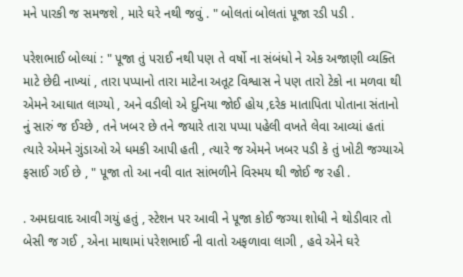મને પારકી જ સમજશે , મારે ઘરે નથી જવું . " બોલતાં બોલતાં પૂજા રડી પડી .

પરેશભાઈ બોલ્યાં : " પૂજા તું પરાઈ નથી પણ તે વર્ષો ના સંબંધો ને એક અજાણી વ્યક્તિ માટે છેદી નાખ્યાં , તારા પપ્પાનો તારા માટેના અતૂટ વિશ્વાસ ને પણ તારો ટેકો ના મળવા થી એમને આઘાત લાગ્યો , અને વડીલો એ દુનિયા જોઈ હોય ,દરેક માતાપિતા પોતાના સંતાનો નું સારું જ ઈચ્છે , તને ખબર છે તને જયારે તારા પપ્પા પહેલી વખતે લેવા આવ્યાં હતાં ત્યારે એમને ગુંડાઓ એ ધમકી આપી હતી , ત્યારે જ એમને ખબર પડી કે તું ખોટી જગ્યાએ ફસાઈ ગઈ છે , " પૂજા તો આ નવી વાત સાંભળીને વિસ્મય થી જોઈ જ રહી .

. અમદાવાદ આવી ગયું હતું , સ્ટેશન પર આવી ને પૂજા કોઈ જગ્યા શોધી ને થોડીવાર તો બેસી જ ગઈ , એના માથામાં પરેશભાઈ ની વાતો અફળાવા લાગી , હવે એને ઘરે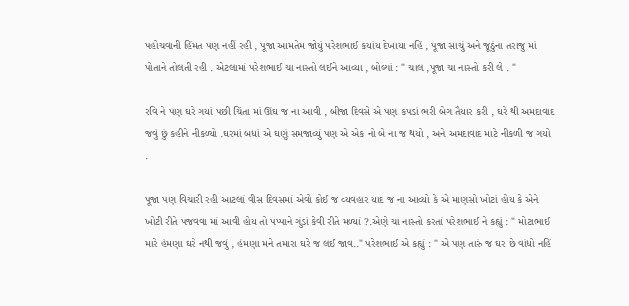પહોચવાની હિંમત પણ નહીં રહી , પૂજા આમતેમ જોયું પરેશભાઈ કયાંય દેખાયા નહિં , પૂજા સાચું અને જૂઠુંના તરાજુ માં પોતાને તોલતી રહી . એટલામાં પરેશભાઈ ચા નાસ્તો લઈને આવ્યા , બોલ્યાં : " ચાલ ,પૂજા ચા નાસ્તો કરી લે . "

રવિ ને પણ ઘરે ગયાં પછી ચિંતા માં ઊંઘ જ ના આવી , બીજા દિવસે એ પણ કપડાં ભરી બેગ તૈયાર કરી , ઘરે થી અમદાવાદ જવું છું કહીને નીકળ્યો .ઘરમાં બધાં એ ઘણું સમજાવ્યું પણ એ એક નો બે ના જ થયો , અને અમદાવાદ માટે નીકળી જ ગયો .

પૂજા પણ વિચારી રહી આટલાં વીસ દિવસમાં એવો કોઈ જ વ્યવહાર યાદ જ ના આવ્યો કે એ માણસો ખોટાં હોય કે એને ખોટી રીતે પજવવા માં આવી હોય તો પપ્પાને ગુંડાં કેવી રીતે મળ્યાં ?.એણે ચા નાસ્તો કરતાં પરેશભાઈ ને કહ્યું : " મોટાભાઈ મારે હંમણા ઘરે નથી જવું , હંમણા મને તમારા ઘરે જ લઈ જાવ.." પરેશભાઈ એ કહ્યું : " એ પણ તારું જ ઘર છે વાંધો નહિં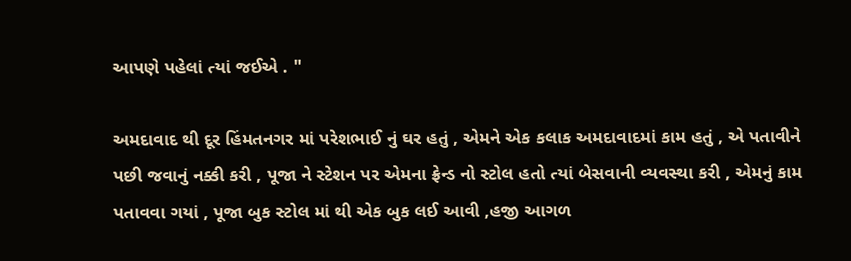આપણે પહેલાં ત્યાં જઈએ . "

અમદાવાદ થી દૂર હિંમતનગર માં પરેશભાઈ નું ઘર હતું , એમને એક કલાક અમદાવાદમાં કામ હતું , એ પતાવીને પછી જવાનું નક્કી કરી , પૂજા ને સ્ટેશન પર એમના ફ્રેન્ડ નો સ્ટોલ હતો ત્યાં બેસવાની વ્યવસ્થા કરી , એમનું કામ પતાવવા ગયાં , પૂજા બુક સ્ટોલ માં થી એક બુક લઈ આવી ,હજી આગળ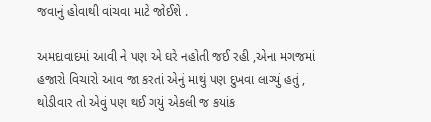જવાનું હોવાથી વાંચવા માટે જોઈશે .

અમદાવાદમાં આવી ને પણ એ ઘરે નહોતી જઈ રહી ,એના મગજમાં હજારો વિચારો આવ જા કરતાં એનું માથું પણ દુખવા લાગ્યું હતું , થોડીવાર તો એવું પણ થઈ ગયું એકલી જ કયાંક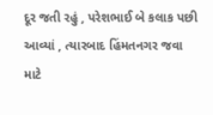દૂર જતી રહું , પરેશભાઈ બે કલાક પછી આવ્યાં , ત્યારબાદ હિંમતનગર જવા માટે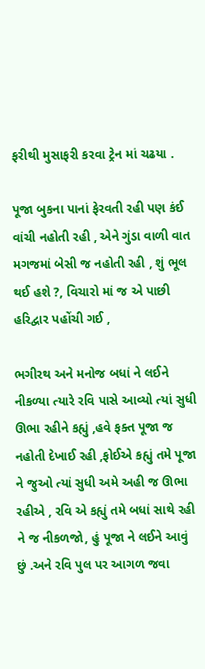ફરીથી મુસાફરી કરવા ટ્રેન માં ચઢયા .

પૂજા બુકના પાનાં ફેરવતી રહી પણ કંઈ વાંચી નહોતી રહી , એને ગુંડા વાળી વાત મગજમાં બેસી જ નહોતી રહી , શું ભૂલ થઈ હશે ?, વિચારો માં જ એ પાછી હરિદ્વાર પહોંચી ગઈ ,

ભગીરથ અને મનોજ બધાં ને લઈને નીકળ્યા ત્યારે રવિ પાસે આવ્યો ત્યાં સુધી ઊભા રહીને કહ્યું ,હવે ફક્ત પૂજા જ નહોતી દેખાઈ રહી ,ફોઈએ કહ્યું તમે પૂજા ને જુઓ ત્યાં સુધી અમે અહી જ ઊભા રહીએ , રવિ એ કહ્યું તમે બધાં સાથે રહી ને જ નીકળજો, હું પૂજા ને લઈને આવું છું .અને રવિ પુલ પર આગળ જવા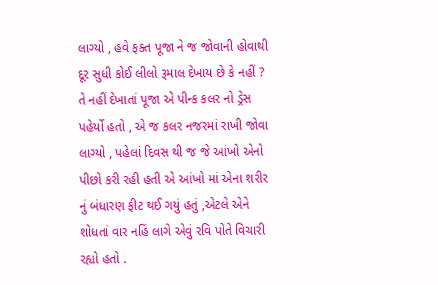લાગ્યો , હવે ફક્ત પૂજા ને જ જોવાની હોવાથી દૂર સુધી કોઈ લીલો રૂમાલ દેખાય છે કે નહીં ? તે નહીં દેખાતાં પૂજા એ પીન્ક કલર નો ડ્રેસ પહેર્યો હતો , એ જ કલર નજરમાં રાખી જોવા લાગ્યો , પહેલાં દિવસ થી જ જે આંખો એનો પીછો કરી રહી હતી એ આંખો માં એના શરીર નું બંધારણ ફીટ થઈ ગયું હતું ,એટલે એને શોધતાં વાર નહિં લાગે એવું રવિ પોતે વિચારી રહ્યો હતો .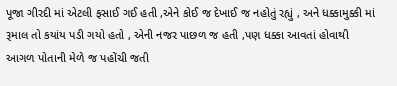પૂજા ગીરદી માં એટલી ફસાઈ ગઈ હતી ,એને કોઈ જ દેખાઈ જ નહોતું રહ્યું , અને ધક્કામુક્કી માં રૂમાલ તો કયાંય પડી ગયો હતો , એની નજર પાછળ જ હતી ,પણ ધક્કા આવતાં હોવાથી આગળ પોતાની મેળે જ પહોંચી જતી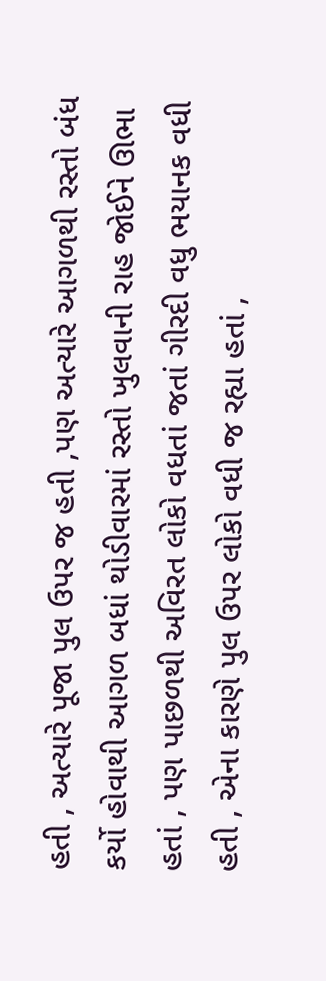હતી , અત્યારે પૂજા પુલ ઉપર જ હતી ,પણ અત્યારે આગળથી રસ્તો બંધ કર્યો હોવાથી આગળ બધાં થોડીવારમાં રસ્તો ખુલવાની રાહ જોઈને ઊભા હતાં , પણ પાછળથી અવિરત લોકો વધતાં જતાં ગીરદી વધુ ભયાનક વધી હતી , એના કારણે પુલ ઉપર લોકો વધી જ રહ્યા હતાં ,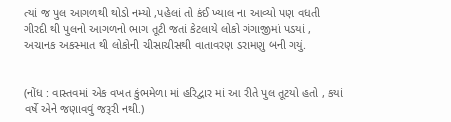ત્યાં જ પુલ આગળથી થોડો નમ્યો ,પહેલાં તો કંઈ ખ્યાલ ના આવ્યો પણ વધતી ગીરદી થી પુલનો આગળનો ભાગ તૂટી જતાં કેટલાયે લોકો ગંગાજીમાં પડયાં , અચાનક અકસ્માત થી લોકોની ચીસાચીસથી વાતાવરણ ડરામણુ બની ગયું.


(નોંધ : વાસ્તવમાં એક વખત કુંભમેળા માં હરિદ્વાર માં આ રીતે પુલ તૂટયો હતો , કયાં વર્ષે એને જણાવવું જરૂરી નથી.)